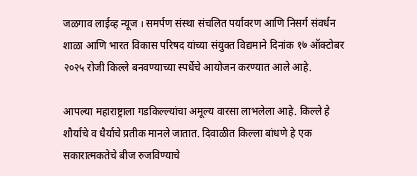जळगाव लाईव्ह न्यूज । समर्पण संस्था संचलित पर्यावरण आणि निसर्ग संवर्धन शाळा आणि भारत विकास परिषद यांच्या संयुक्त विद्यमाने दिनांक १७ ऑक्टोबर २०२५ रोजी किल्ले बनवण्याच्या स्पर्धेचे आयोजन करण्यात आले आहे.

आपल्या महाराष्ट्राला गडकिल्ल्यांचा अमूल्य वारसा लाभलेला आहे. किल्ले हे शौर्याचे व धैर्याचे प्रतीक मानले जातात. दिवाळीत किल्ला बांधणे हे एक सकारात्मकतेचे बीज रुजविण्याचे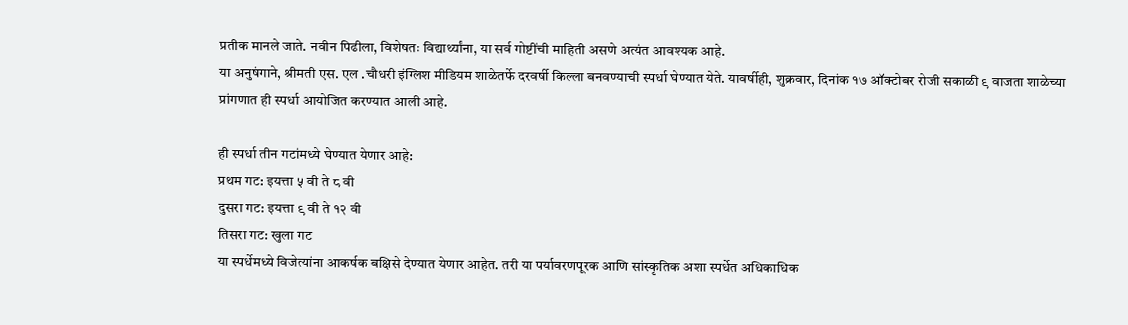प्रतीक मानले जाते. नवीन पिढीला, विशेषतः विद्यार्थ्यांना, या सर्व गोष्टींची माहिती असणे अत्यंत आवश्यक आहे.
या अनुषंगाने, श्रीमती एस. एल .चौधरी इंग्लिश मीडियम शाळेतर्फे दरवर्षी किल्ला बनवण्याची स्पर्धा घेण्यात येते. यावर्षीही, शुक्रवार, दिनांक १७ ऑक्टोबर रोजी सकाळी ९ वाजता शाळेच्या प्रांगणात ही स्पर्धा आयोजित करण्यात आली आहे.

ही स्पर्धा तीन गटांमध्ये घेण्यात येणार आहे:
प्रथम गट: इयत्ता ५ वी ते ८ वी
दुसरा गट: इयत्ता ९ वी ते १२ वी
तिसरा गट: खुला गट
या स्पर्धेमध्ये विजेत्यांना आकर्षक बक्षिसे देण्यात येणार आहेत. तरी या पर्यावरणपूरक आणि सांस्कृतिक अशा स्पर्धेत अधिकाधिक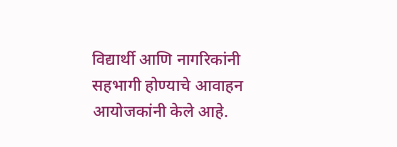विद्यार्थी आणि नागरिकांनी सहभागी होण्याचे आवाहन आयोजकांनी केले आहे.